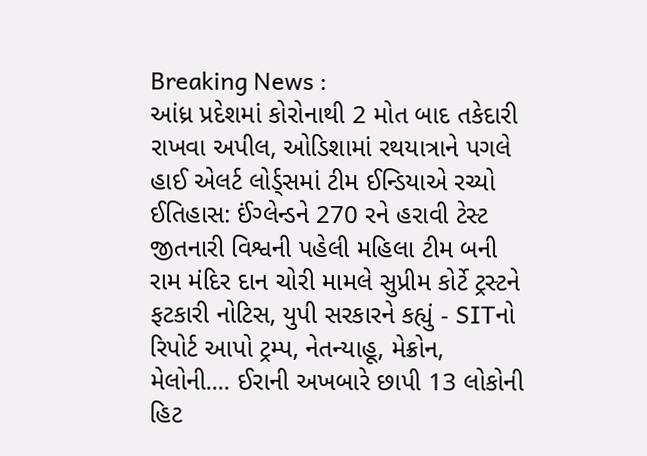Breaking News :
આંધ્ર પ્રદેશમાં કોરોનાથી 2 મોત બાદ તકેદારી રાખવા અપીલ, ઓડિશામાં રથયાત્રાને પગલે હાઈ એલર્ટ લોર્ડ્સમાં ટીમ ઈન્ડિયાએ રચ્યો ઈતિહાસ: ઈંગ્લેન્ડને 270 રને હરાવી ટેસ્ટ જીતનારી વિશ્વની પહેલી મહિલા ટીમ બની રામ મંદિર દાન ચોરી મામલે સુપ્રીમ કોર્ટે ટ્રસ્ટને ફટકારી નોટિસ, યુપી સરકારને કહ્યું - SITનો રિપોર્ટ આપો ટ્રમ્પ, નેતન્યાહૂ, મેક્રોન, મેલોની.... ઈરાની અખબારે છાપી 13 લોકોની હિટ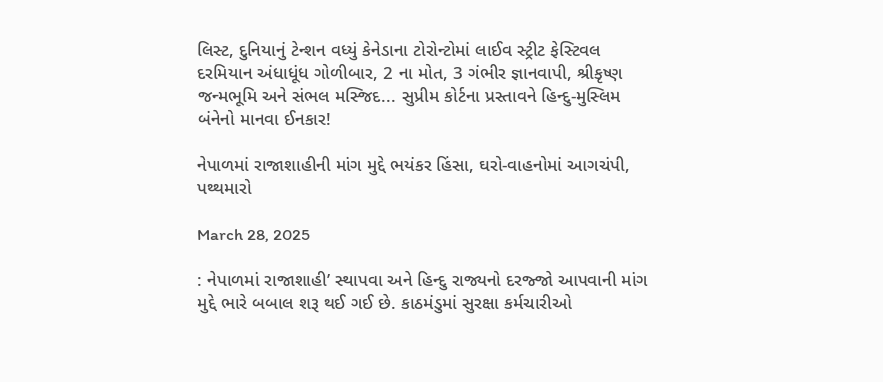લિસ્ટ, દુનિયાનું ટેન્શન વધ્યું કેનેડાના ટોરોન્ટોમાં લાઈવ સ્ટ્રીટ ફેસ્ટિવલ દરમિયાન અંધાધૂંધ ગોળીબાર, 2 ના મોત, 3 ગંભીર જ્ઞાનવાપી, શ્રીકૃષ્ણ જન્મભૂમિ અને સંભલ મસ્જિદ... સુપ્રીમ કોર્ટના પ્રસ્તાવને હિન્દુ-મુસ્લિમ બંનેનો માનવા ઈનકાર!

નેપાળમાં રાજાશાહીની માંગ મુદ્દે ભયંકર હિંસા, ઘરો-વાહનોમાં આગચંપી, પથ્થમારો

March 28, 2025

: નેપાળમાં રાજાશાહી’ સ્થાપવા અને હિન્દુ રાજ્યનો દરજ્જો આપવાની માંગ મુદ્દે ભારે બબાલ શરૂ થઈ ગઈ છે. કાઠમંડુમાં સુરક્ષા કર્મચારીઓ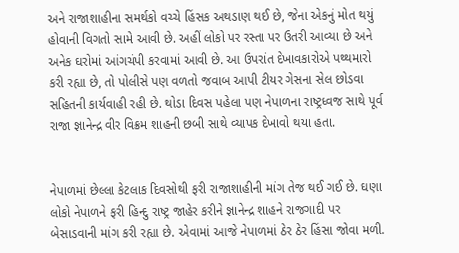અને રાજાશાહીના સમર્થકો વચ્ચે હિંસક અથડાણ થઈ છે, જેના એકનું મોત થયું હોવાની વિગતો સામે આવી છે. અહીં લોકો પર રસ્તા પર ઉતરી આવ્યા છે અને અનેક ઘરોમાં આંગચંપી કરવામાં આવી છે. આ ઉપરાંત દેખાવકારોએ પથ્થમારો કરી રહ્યા છે, તો પોલીસે પણ વળતો જવાબ આપી ટીયર ગેસના સેલ છોડવા સહિતની કાર્યવાહી રહી છે. થોડા દિવસ પહેલા પણ નેપાળના રાષ્ટ્રધ્વજ સાથે પૂર્વ રાજા જ્ઞાનેન્દ્ર વીર વિક્રમ શાહની છબી સાથે વ્યાપક દેખાવો થયા હતા.


નેપાળમાં છેલ્લા કેટલાક દિવસોથી ફરી રાજાશાહીની માંગ તેજ થઈ ગઈ છે. ઘણા લોકો નેપાળને ફરી હિન્દુ રાષ્ટ્ર જાહેર કરીને જ્ઞાનેન્દ્ર શાહને રાજગાદી પર બેસાડવાની માંગ કરી રહ્યા છે. એવામાં આજે નેપાળમાં ઠેર ઠેર હિંસા જોવા મળી.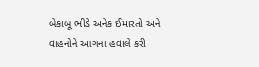બેકાબૂ ભીડે અનેક ઈમારતો અને વાહનોને આગના હવાલે કરી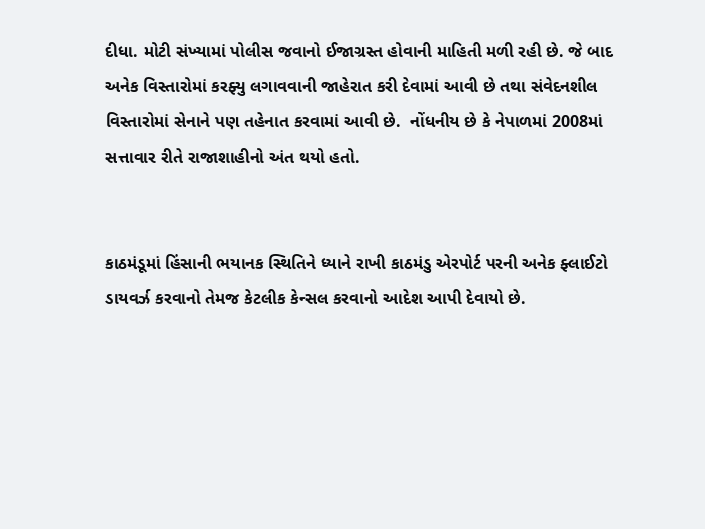દીધા. મોટી સંખ્યામાં પોલીસ જવાનો ઈજાગ્રસ્ત હોવાની માહિતી મળી રહી છે. જે બાદ અનેક વિસ્તારોમાં કરફ્યુ લગાવવાની જાહેરાત કરી દેવામાં આવી છે તથા સંવેદનશીલ વિસ્તારોમાં સેનાને પણ તહેનાત કરવામાં આવી છે.  નોંધનીય છે કે નેપાળમાં 2008માં સત્તાવાર રીતે રાજાશાહીનો અંત થયો હતો.


કાઠમંડૂમાં હિંસાની ભયાનક સ્થિતિને ધ્યાને રાખી કાઠમંડુ એરપોર્ટ પરની અનેક ફ્લાઈટો ડાયવર્ઝ કરવાનો તેમજ કેટલીક કેન્સલ કરવાનો આદેશ આપી દેવાયો છે.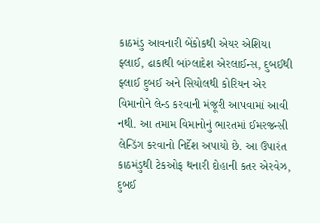કાઠમંડુ આવનારી બેંકોકથી એયર એશિયા ફ્લાઈ, ઢાકાથી બાંગ્લાદેશ એરલાઈન્સ, દુબઈથી ફ્લાઈ દુબઈ અને સિયોલથી કોરિયન એર વિમાનોને લેન્ડ કરવાની મંજૂરી આપવામાં આવી નથી. આ તમામ વિમાનોનું ભારતમાં ઈમરજન્સી લેન્ડિંગ કરવાનો નિર્દેશ અપાયો છે. આ ઉપારંત કાઠમંડુથી ટેકઓફ થનારી દોહાની કતર એરવેઝ, દુબઈ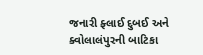જનારી ફ્લાઈ દુબઈ અને ક્વોલાલંપુરની બાટિકા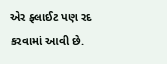એર ફ્લાઈટ પણ રદ કરવામાં આવી છે.